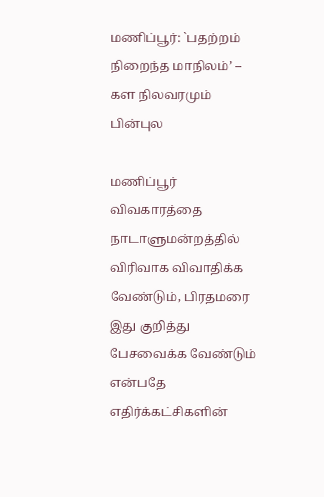மணிப்பூர்: `பதற்றம் நிறைந்த மாநிலம்’ – கள நிலவரமும் பின்புல

மணிப்பூர் விவகாரத்தை நாடாளுமன்றத்தில் விரிவாக விவாதிக்க வேண்டும், பிரதமரை இது குறித்து பேசவைக்க வேண்டும் என்பதே எதிர்க்கட்சிகளின்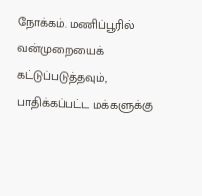நோக்கம். மணிப்பூரில் வன்முறையைக் கட்டுப்படுத்தவும், பாதிக்கப்பட்ட மக்களுக்கு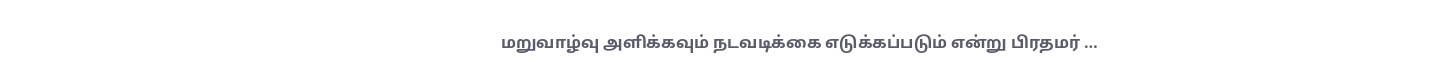மறுவாழ்வு அளிக்கவும் நடவடிக்கை எடுக்கப்படும் என்று பிரதமர் …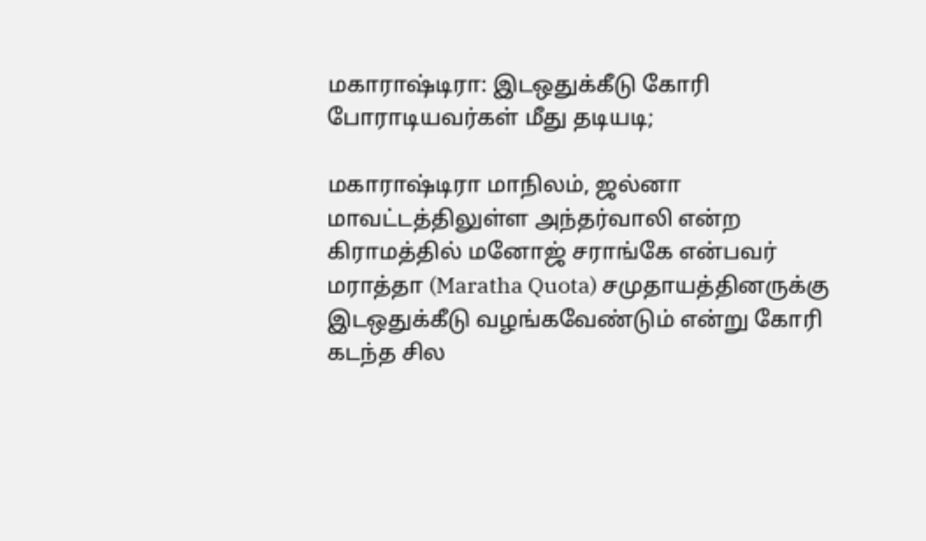மகாராஷ்டிரா: இடஒதுக்கீடு கோரி போராடியவர்கள் மீது தடியடி;

மகாராஷ்டிரா மாநிலம், ஜல்னா மாவட்டத்திலுள்ள அந்தர்வாலி என்ற கிராமத்தில் மனோஜ் சராங்கே என்பவர் மராத்தா (Maratha Quota) சமுதாயத்தினருக்கு இடஒதுக்கீடு வழங்கவேண்டும் என்று கோரி கடந்த சில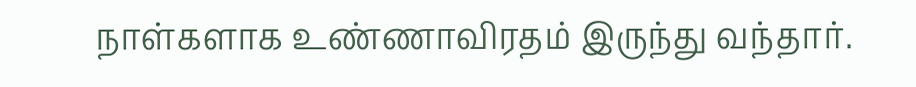நாள்களாக உண்ணாவிரதம் இருந்து வந்தார்.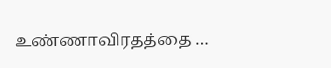உண்ணாவிரதத்தை …